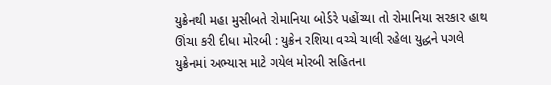યુક્રેનથી મહા મુસીબતે રોમાનિયા બોર્ડરે પહોંચ્યા તો રોમાનિયા સરકાર હાથ ઊંચા કરી દીધા મોરબી : યુક્રેન રશિયા વચ્ચે ચાલી રહેલા યુદ્ધને પગલે યુક્રેનમાં અભ્યાસ માટે ગયેલ મોરબી સહિતના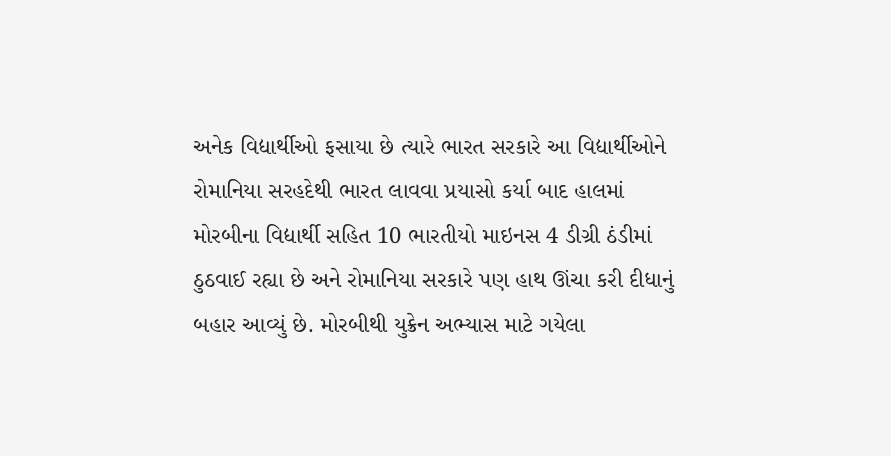અનેક વિદ્યાર્થીઓ ફસાયા છે ત્યારે ભારત સરકારે આ વિદ્યાર્થીઓને રોમાનિયા સરહદેથી ભારત લાવવા પ્રયાસો કર્યા બાદ હાલમાં મોરબીના વિદ્યાર્થી સહિત 10 ભારતીયો માઇનસ 4 ડીગ્રી ઠંડીમાં ઠુઠવાઈ રહ્યા છે અને રોમાનિયા સરકારે પણ હાથ ઊંચા કરી દીધાનું બહાર આવ્યું છે. મોરબીથી યુક્રેન અભ્યાસ માટે ગયેલા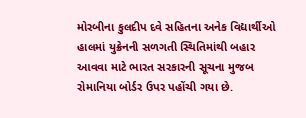મોરબીના કુલદીપ દવે સહિતના અનેક વિદ્યાર્થીઓ હાલમાં યુક્રેનની સળગતી સ્થિતિમાંથી બહાર આવવા માટે ભારત સરકારની સૂચના મુજબ રોમાનિયા બોર્ડર ઉપર પહોંચી ગયા છે.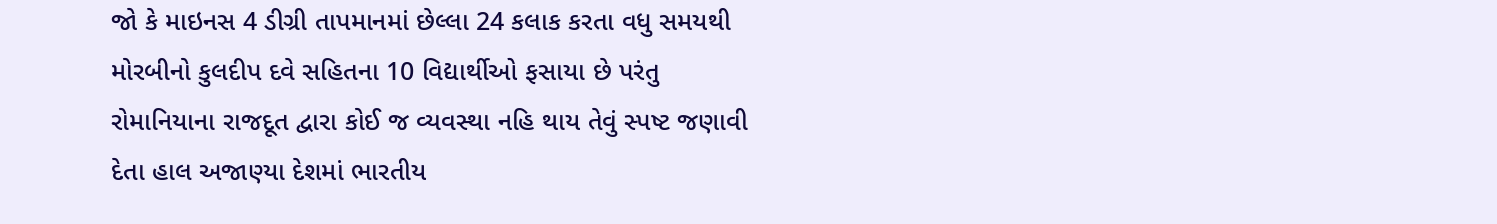જો કે માઇનસ 4 ડીગ્રી તાપમાનમાં છેલ્લા 24 કલાક કરતા વધુ સમયથી મોરબીનો કુલદીપ દવે સહિતના 10 વિદ્યાર્થીઓ ફસાયા છે પરંતુ રોમાનિયાના રાજદૂત દ્વારા કોઈ જ વ્યવસ્થા નહિ થાય તેવું સ્પષ્ટ જણાવી દેતા હાલ અજાણ્યા દેશમાં ભારતીય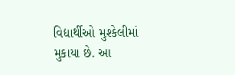વિદ્યાર્થીઓ મુશ્કેલીમાં મુકાયા છે. આ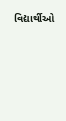વિદ્યાર્થીઓ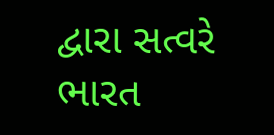દ્વારા સત્વરે ભારત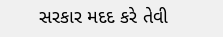સરકાર મદદ કરે તેવી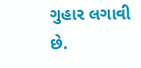ગુહાર લગાવી છે.